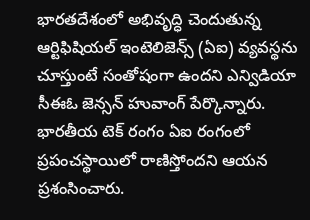భారతదేశంలో అభివృద్ధి చెందుతున్న ఆర్టిఫిషియల్ ఇంటెలిజెన్స్ (ఏఐ) వ్యవస్థను చూస్తుంటే సంతోషంగా ఉందని ఎన్విడియా సీఈఓ జెన్సన్ హువాంగ్ పేర్కొన్నారు.
భారతీయ టెక్ రంగం ఏఐ రంగంలో ప్రపంచస్థాయిలో రాణిస్తోందని ఆయన ప్రశంసించారు.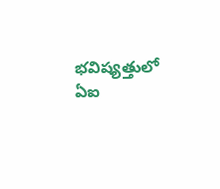భవిష్యత్తులో ఏఐ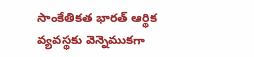సాంకేతికత భారత్ ఆర్థిక వ్యవస్థకు వెన్నెముకగా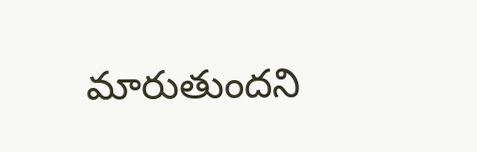మారుతుందని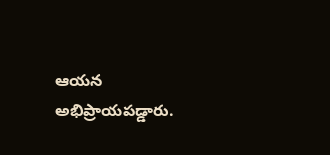ఆయన అభిప్రాయపడ్డారు.